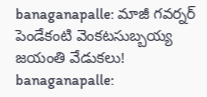banaganapalle: మాజీ గవర్నర్ పెండేకంటి వెంకటసుబ్బయ్య జయంతి వేడుకలు!
banaganapalle: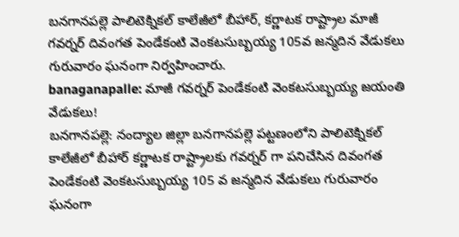బనగానపల్లె పాలిటెక్నికల్ కాలేజీలో బీహార్, కర్ణాటక రాష్ట్రాల మాజీ గవర్నర్ దివంగత పెండేకంటి వెంకటసుబ్బయ్య 105వ జన్మదిన వేడుకలు గురువారం ఘనంగా నిర్వహించారు.
banaganapalle: మాజీ గవర్నర్ పెండేకంటి వెంకటసుబ్బయ్య జయంతి వేడుకలు!
బనగానపల్లె: నంద్యాల జిల్లా బనగానపల్లె పట్టణంలోని పాలిటెక్నికల్ కాలేజీలో బీహార్ కర్ణాటక రాష్ట్రాలకు గవర్నర్ గా పనిచేసిన దివంగత పెండేకంటి వెంకటసుబ్బయ్య 105 వ జన్మదిన వేడుకలు గురువారం ఘనంగా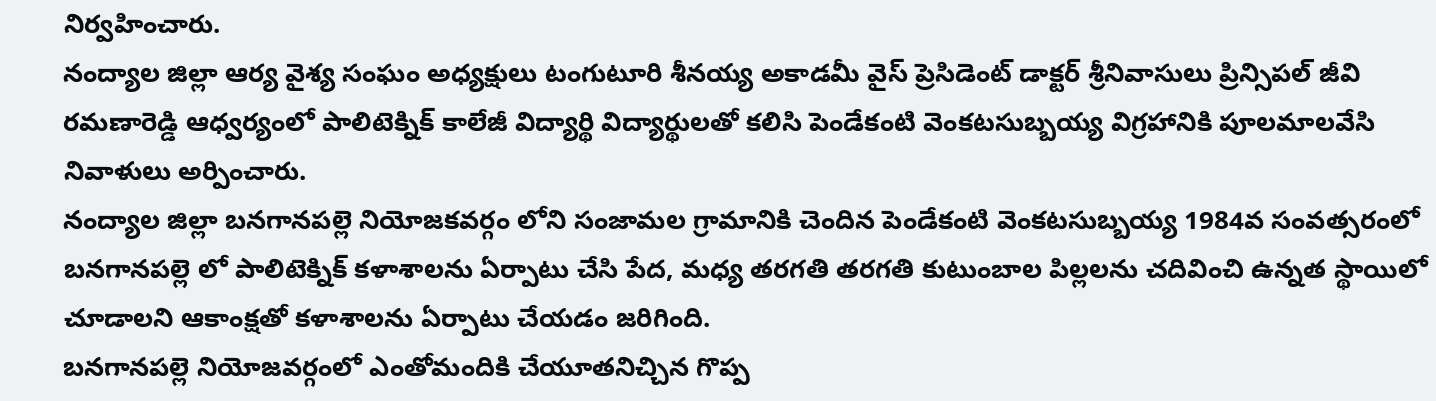నిర్వహించారు.
నంద్యాల జిల్లా ఆర్య వైశ్య సంఘం అధ్యక్షులు టంగుటూరి శీనయ్య అకాడమీ వైస్ ప్రెసిడెంట్ డాక్టర్ శ్రీనివాసులు ప్రిన్సిపల్ జీవి రమణారెడ్డి ఆధ్వర్యంలో పాలిటెక్నిక్ కాలేజీ విద్యార్థి విద్యార్థులతో కలిసి పెండేకంటి వెంకటసుబ్బయ్య విగ్రహానికి పూలమాలవేసి నివాళులు అర్పించారు.
నంద్యాల జిల్లా బనగానపల్లె నియోజకవర్గం లోని సంజామల గ్రామానికి చెందిన పెండేకంటి వెంకటసుబ్బయ్య 1984వ సంవత్సరంలో బనగానపల్లె లో పాలిటెక్నిక్ కళాశాలను ఏర్పాటు చేసి పేద, మధ్య తరగతి తరగతి కుటుంబాల పిల్లలను చదివించి ఉన్నత స్థాయిలో చూడాలని ఆకాంక్షతో కళాశాలను ఏర్పాటు చేయడం జరిగింది.
బనగానపల్లె నియోజవర్గంలో ఎంతోమందికి చేయూతనిచ్చిన గొప్ప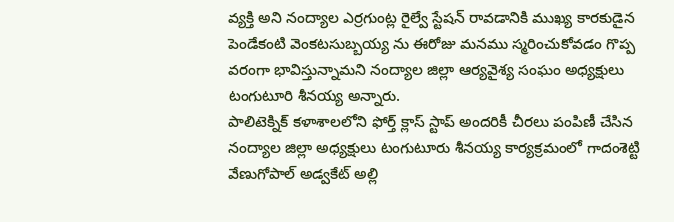వ్యక్తి అని నంద్యాల ఎర్రగుంట్ల రైల్వే స్టేషన్ రావడానికి ముఖ్య కారకుడైన పెండేకంటి వెంకటసుబ్బయ్య ను ఈరోజు మనము స్మరించుకోవడం గొప్ప వరంగా భావిస్తున్నామని నంద్యాల జిల్లా ఆర్యవైశ్య సంఘం అధ్యక్షులు టంగుటూరి శీనయ్య అన్నారు.
పాలిటెక్నిక్ కళాశాలలోని ఫోర్త్ క్లాస్ స్టాప్ అందరికీ చీరలు పంపిణీ చేసిన నంద్యాల జిల్లా అధ్యక్షులు టంగుటూరు శీనయ్య కార్యక్రమంలో గాదంశెట్టి వేణుగోపాల్ అడ్వకేట్ అల్లి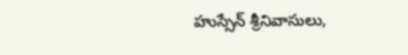హుస్సేన్ శ్రీనివాసులు,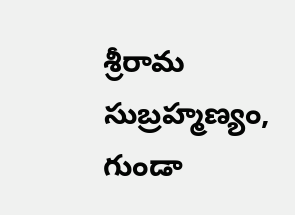శ్రీరామ సుబ్రహ్మణ్యం, గుండా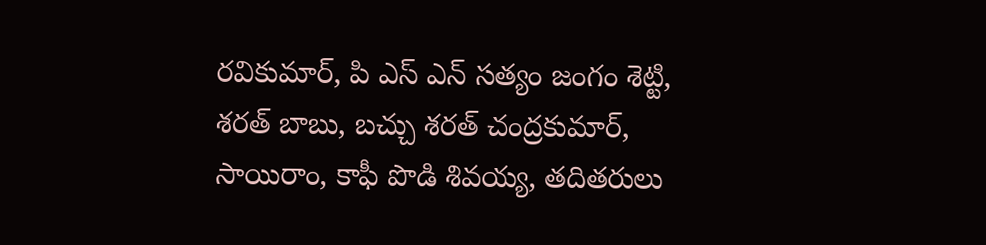రవికుమార్, పి ఎస్ ఎన్ సత్యం జంగం శెట్టి, శరత్ బాబు, బచ్చు శరత్ చంద్రకుమార్, సాయిరాం, కాఫీ పొడి శివయ్య, తదితరులు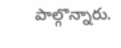పాల్గొన్నారు.